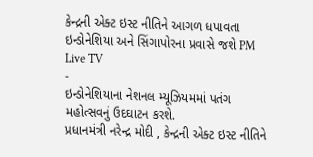કેન્દ્રની એક્ટ ઇસ્ટ નીતિને આગળ ધપાવતા ઇન્ડોનેશિયા અને સિંગાપોરના પ્રવાસે જશે PM
Live TV
-
ઇન્ડોનેશિયાના નેશનલ મ્યૂઝિયમમાં પતંગ મહોત્સવનું ઉદઘાટન કરશે.
પ્રધાનમંત્રી નરેન્દ્ર મોદી , કેન્દ્રની એક્ટ ઇસ્ટ નીતિને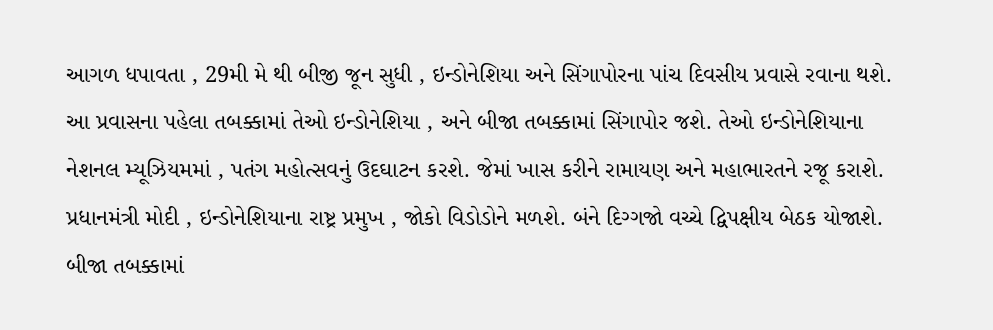આગળ ધપાવતા , 29મી મે થી બીજી જૂન સુધી , ઇન્ડોનેશિયા અને સિંગાપોરના પાંચ દિવસીય પ્રવાસે રવાના થશે. આ પ્રવાસના પહેલા તબક્કામાં તેઓ ઇન્ડોનેશિયા , અને બીજા તબક્કામાં સિંગાપોર જશે. તેઓ ઇન્ડોનેશિયાના નેશનલ મ્યૂઝિયમમાં , પતંગ મહોત્સવનું ઉદઘાટન કરશે. જેમાં ખાસ કરીને રામાયણ અને મહાભારતને રજૂ કરાશે. પ્રધાનમંત્રી મોદી , ઇન્ડોનેશિયાના રાષ્ટ્ર પ્રમુખ , જોકો વિડોડોને મળશે. બંને દિગ્ગજો વચ્ચે દ્વિપક્ષીય બેઠક યોજાશે. બીજા તબક્કામાં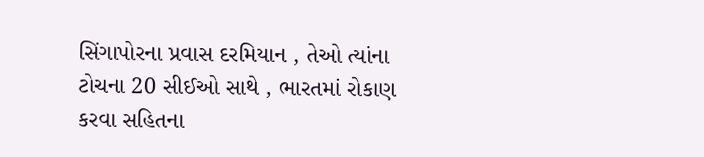સિંગાપોરના પ્રવાસ દરમિયાન , તેઓ ત્યાંના ટોચના 20 સીઈઓ સાથે , ભારતમાં રોકાણ કરવા સહિતના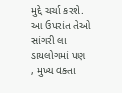મુદ્દે ચર્ચા કરશે. આ ઉપરાંત તેઓ સાંગરી લા ડાયલોગમાં પણ , મુખ્ય વક્તા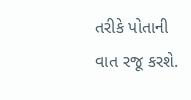તરીકે પોતાની વાત રજૂ કરશે.